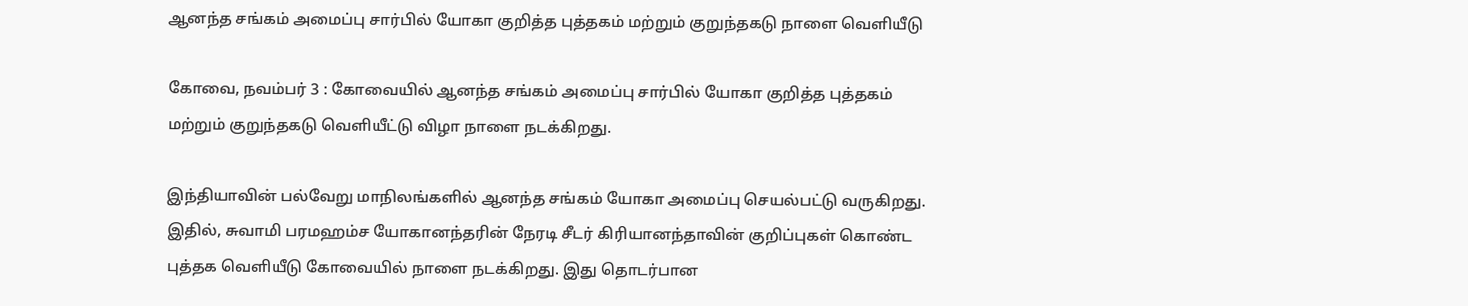ஆனந்த சங்கம் அமைப்பு சார்பில் யோகா குறித்த புத்தகம் மற்றும் குறுந்தகடு நாளை வெளியீடு

கோவை, நவம்பர் 3 : கோவையில் ஆனந்த சங்கம் அமைப்பு சார்பில் யோகா குறித்த புத்தகம் மற்றும் குறுந்தகடு வெளியீட்டு விழா நாளை நடக்கிறது.

இந்தியாவின் பல்வேறு மாநிலங்களில் ஆனந்த சங்கம் யோகா அமைப்பு செயல்பட்டு வருகிறது. இதில், சுவாமி பரமஹம்ச யோகானந்தரின் நேரடி சீடர் கிரியானந்தாவின் குறிப்புகள் கொண்ட புத்தக வெளியீடு கோவையில் நாளை நடக்கிறது. இது தொடர்பான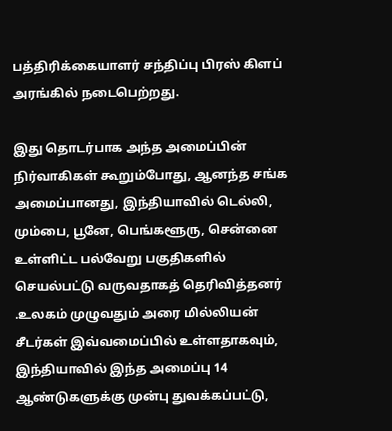பத்திரிக்கையாளர் சந்திப்பு பிரஸ் கிளப் அரங்கில் நடைபெற்றது.

இது தொடர்பாக அந்த அமைப்பின் நிர்வாகிகள் கூறும்போது, ஆனந்த சங்க அமைப்பானது, இந்தியாவில் டெல்லி, மும்பை, பூனே, பெங்களூரு, சென்னை உள்ளிட்ட பல்வேறு பகுதிகளில் செயல்பட்டு வருவதாகத் தெரிவித்தனர் .உலகம் முழுவதும் அரை மில்லியன் சீடர்கள் இவ்வமைப்பில் உள்ளதாகவும், இந்தியாவில் இந்த அமைப்பு 14 ஆண்டுகளுக்கு முன்பு துவக்கப்பட்டு,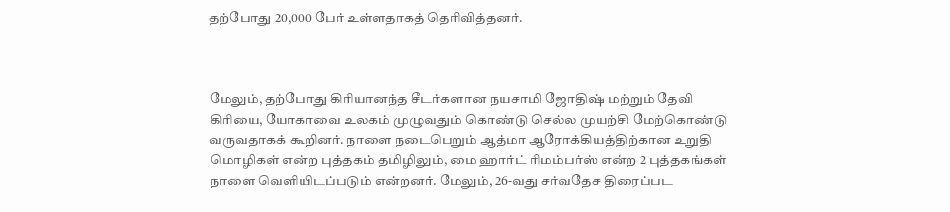தற்போது 20,000 பேர் உள்ளதாகத் தெரிவித்தனர்.



மேலும், தற்போது கிரியானந்த சீடர்களான நயசாமி ஜோதிஷ் மற்றும் தேவி கிரியை, யோகாவை உலகம் முழுவதும் கொண்டு செல்ல முயற்சி மேற்கொண்டு வருவதாகக் கூறினர். நாளை நடைபெறும் ஆத்மா ஆரோக்கியத்திற்கான உறுதி மொழிகள் என்ற புத்தகம் தமிழிலும், மை ஹார்ட் ரிமம்பர்ஸ் என்ற 2 புத்தகங்கள் நாளை வெளியிடப்படும் என்றனர். மேலும், 26-வது சர்வதேச திரைப்பட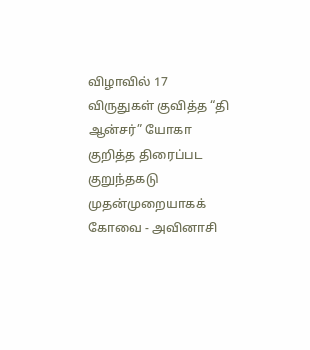விழாவில் 17 விருதுகள் குவித்த “தி ஆன்சர்” யோகா குறித்த திரைப்பட குறுந்தகடு முதன்முறையாகக் கோவை - அவினாசி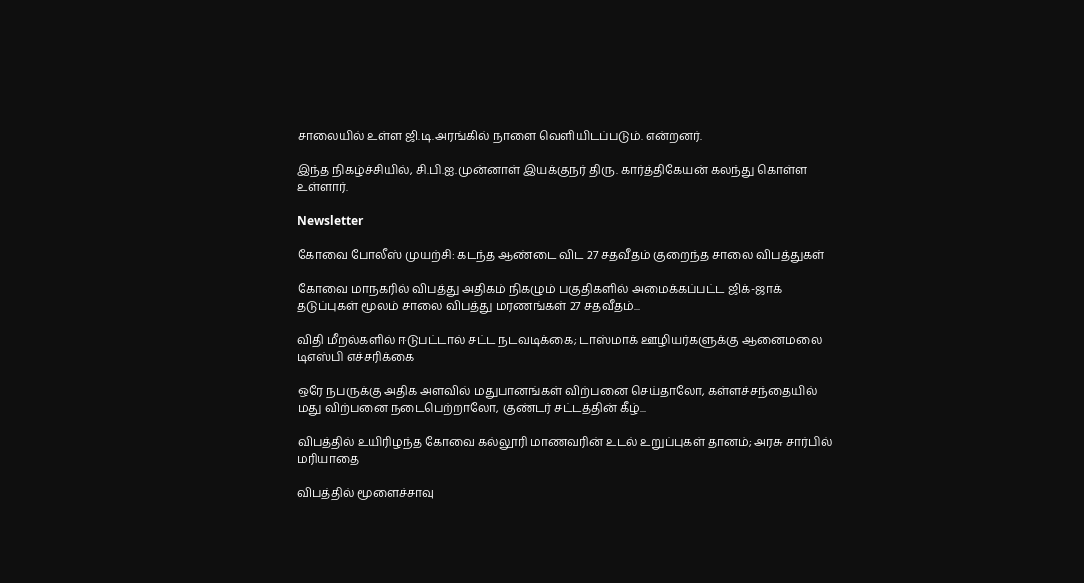சாலையில் உள்ள ஜி.டி.அரங்கில் நாளை வெளியிடப்படும். என்றனர்.

இந்த நிகழ்ச்சியில், சி.பி.ஐ.முன்னாள் இயக்குநர் திரு. கார்த்திகேயன் கலந்து கொள்ள உள்ளார்.

Newsletter

கோவை போலீஸ் முயற்சி: கடந்த ஆண்டை விட 27 சதவீதம் குறைந்த சாலை விபத்துகள்

கோவை மாநகரில் விபத்து அதிகம் நிகழும் பகுதிகளில் அமைக்கப்பட்ட ஜிக்-ஜாக் தடுப்புகள் மூலம் சாலை விபத்து மரணங்கள் 27 சதவீதம்...

விதி மீறல்களில் ஈடுபட்டால் சட்ட நடவடிக்கை; டாஸ்மாக் ஊழியர்களுக்கு ஆனைமலை டிஎஸ்பி எச்சரிக்கை

ஒரே நபருக்கு அதிக அளவில் மதுபானங்கள் விற்பனை செய்தாலோ, கள்ளச்சந்தையில் மது விற்பனை நடைபெற்றாலோ, குண்டர் சட்டத்தின் கீழ்...

விபத்தில் உயிரிழந்த கோவை கல்லூரி மாணவரின் உடல் உறுப்புகள் தானம்; அரசு சார்பில் மரியாதை

விபத்தில் மூளைச்சாவு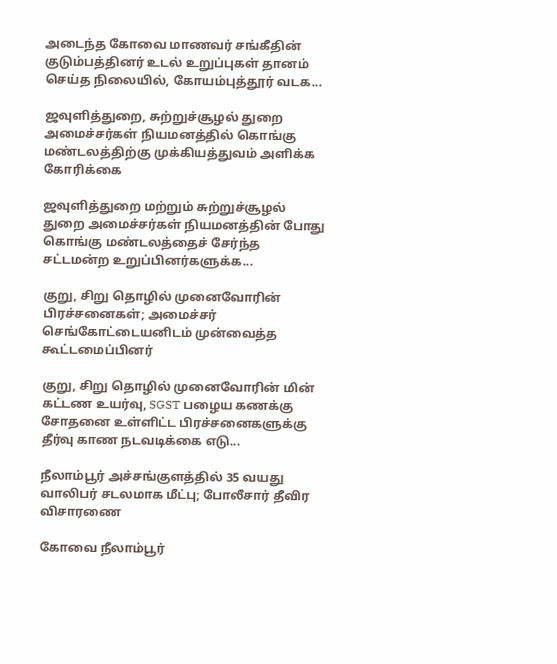அடைந்த கோவை மாணவர் சங்கீதின் குடும்பத்தினர் உடல் உறுப்புகள் தானம் செய்த நிலையில், கோயம்புத்தூர் வடக...

ஜவுளித்துறை, சுற்றுச்சூழல் துறை அமைச்சர்கள் நியமனத்தில் கொங்கு மண்டலத்திற்கு முக்கியத்துவம் அளிக்க கோரிக்கை

ஜவுளித்துறை மற்றும் சுற்றுச்சூழல் துறை அமைச்சர்கள் நியமனத்தின் போது கொங்கு மண்டலத்தைச் சேர்ந்த சட்டமன்ற உறுப்பினர்களுக்க...

குறு, சிறு தொழில் முனைவோரின் பிரச்சனைகள்; அமைச்சர் செங்கோட்டையனிடம் முன்வைத்த கூட்டமைப்பினர்

குறு, சிறு தொழில் முனைவோரின் மின் கட்டண உயர்வு, SGST பழைய கணக்கு சோதனை உள்ளிட்ட பிரச்சனைகளுக்கு தீர்வு காண நடவடிக்கை எடு...

நீலாம்பூர் அச்சங்குளத்தில் 35 வயது வாலிபர் சடலமாக மீட்பு; போலீசார் தீவிர விசாரணை

கோவை நீலாம்பூர்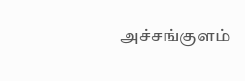அச்சங்குளம்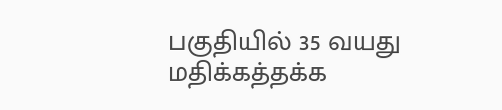பகுதியில் 35 வயது மதிக்கத்தக்க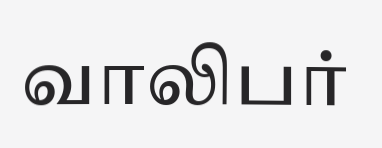வாலிபர்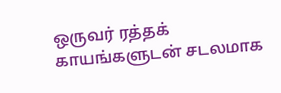ஒருவர் ரத்தக் காயங்களுடன் சடலமாக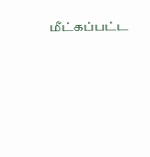மீட்கப்பட்ட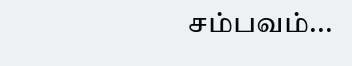சம்பவம்...